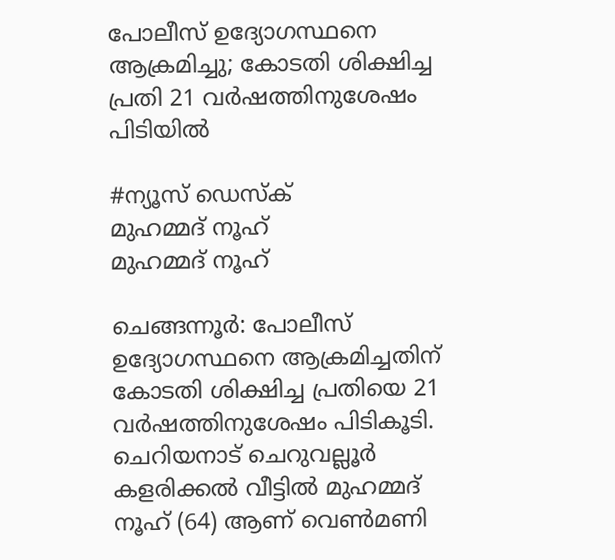പോലീസ് ഉദ്യോഗസ്ഥനെ ആക്രമിച്ചു; കോടതി ശിക്ഷിച്ച പ്രതി 21 വർഷത്തിനുശേഷം പിടിയിൽ

#ന്യൂസ് ഡെസ്ക്
മുഹമ്മദ് നൂഹ്
മുഹമ്മദ് നൂഹ്

ചെങ്ങന്നൂർ: പോലീസ് ഉദ്യോഗസ്ഥനെ ആക്രമിച്ചതിന് കോടതി ശിക്ഷിച്ച പ്രതിയെ 21 വർഷത്തിനുശേഷം പിടികൂടി. ചെറിയനാട് ചെറുവല്ലൂർ കളരിക്കൽ വീട്ടിൽ മുഹമ്മദ് നൂഹ് (64) ആണ് വെൺമണി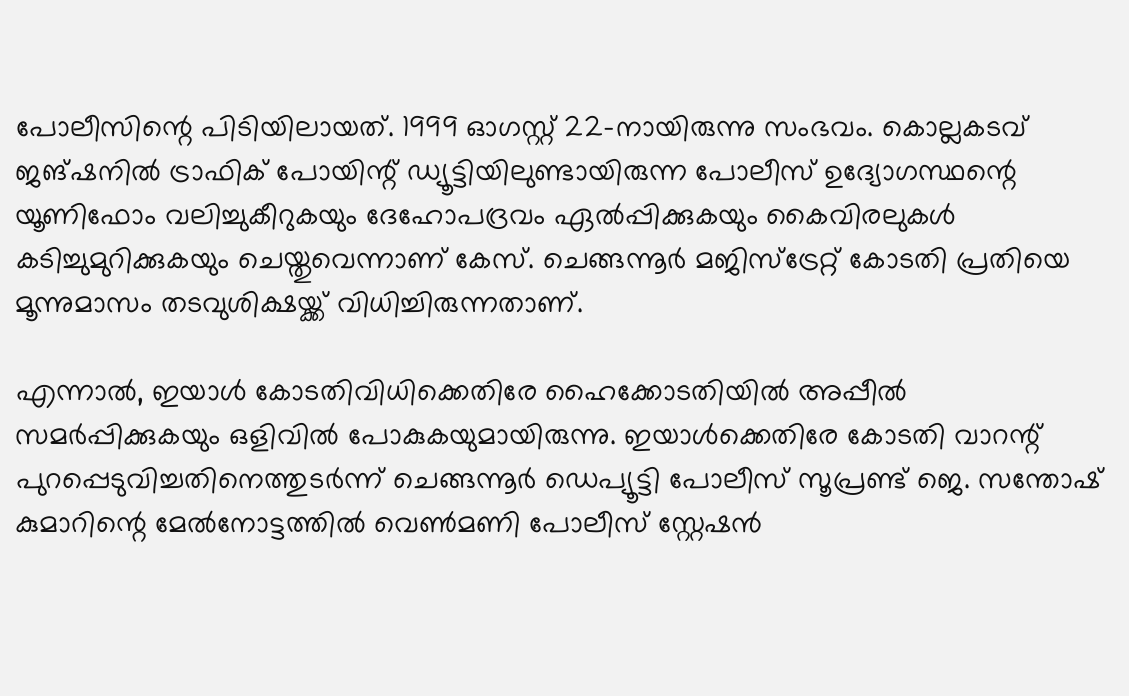പോലീസിന്റെ പിടിയിലായത്. 1999 ഓഗസ്റ്റ് 22-നായിരുന്നു സംഭവം. കൊല്ലകടവ് ജങ്ഷനിൽ ട്രാഫിക് പോയിന്റ് ഡ്യൂട്ടിയിലുണ്ടായിരുന്ന പോലീസ് ഉദ്യോഗസ്ഥന്റെ യൂണിഫോം വലിച്ചുകീറുകയും ദേഹോപദ്രവം ഏൽപ്പിക്കുകയും കൈവിരലുകൾ കടിച്ചുമുറിക്കുകയും ചെയ്തുവെന്നാണ് കേസ്. ചെങ്ങന്നൂർ മജിസ്‌ട്രേറ്റ്‌ കോടതി പ്രതിയെ മൂന്നുമാസം തടവുശിക്ഷയ്ക്ക് വിധിച്ചിരുന്നതാണ്.

എന്നാൽ, ഇയാൾ കോടതിവിധിക്കെതിരേ ഹൈക്കോടതിയിൽ അപ്പീൽ സമർപ്പിക്കുകയും ഒളിവിൽ പോകുകയുമായിരുന്നു. ഇയാൾക്കെതിരേ കോടതി വാറന്റ്‌ പുറപ്പെടുവിച്ചതിനെത്തുടർന്ന് ചെങ്ങന്നൂർ ഡെപ്യൂട്ടി പോലീസ് സൂപ്രണ്ട് ജെ. സന്തോഷ് കുമാറിന്റെ മേൽനോട്ടത്തിൽ വെൺമണി പോലീസ് സ്റ്റേഷൻ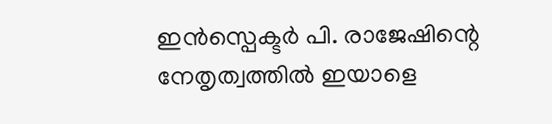ഇൻസ്പെക്ടർ പി. രാജേഷിന്റെ നേതൃത്വത്തിൽ ഇയാളെ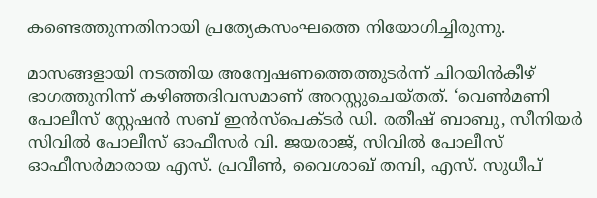കണ്ടെത്തുന്നതിനായി പ്രത്യേകസംഘത്തെ നിയോഗിച്ചിരുന്നു.

മാസങ്ങളായി നടത്തിയ അന്വേഷണത്തെത്തുടർന്ന് ചിറയിൻകീഴ് ഭാഗത്തുനിന്ന്‌ കഴിഞ്ഞദിവസമാണ് അറസ്റ്റുചെയ്തത്. ‘വെൺമണി പോലീസ് സ്റ്റേഷൻ സബ് ഇൻസ്പെക്ടർ ഡി. രതീഷ് ബാബു, സീനിയർ സിവിൽ പോലീസ് ഓഫീസർ വി. ജയരാജ്, സിവിൽ പോലീസ് ഓഫീസർമാരായ എസ്. പ്രവീൺ, വൈശാഖ് തമ്പി, എസ്. സുധീപ്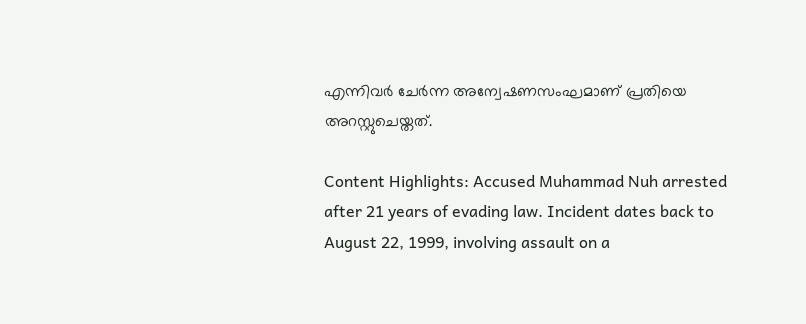എന്നിവർ ചേർന്ന അന്വേഷണസംഘമാണ് പ്രതിയെ അറസ്റ്റുചെയ്തത്.

Content Highlights: Accused Muhammad Nuh arrested after 21 years of evading law. Incident dates back to August 22, 1999, involving assault on a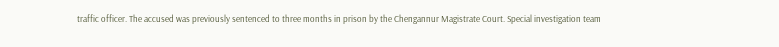traffic officer. The accused was previously sentenced to three months in prison by the Chengannur Magistrate Court. Special investigation team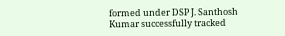formed under DSP J. Santhosh Kumar successfully tracked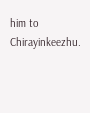him to Chirayinkeezhu.